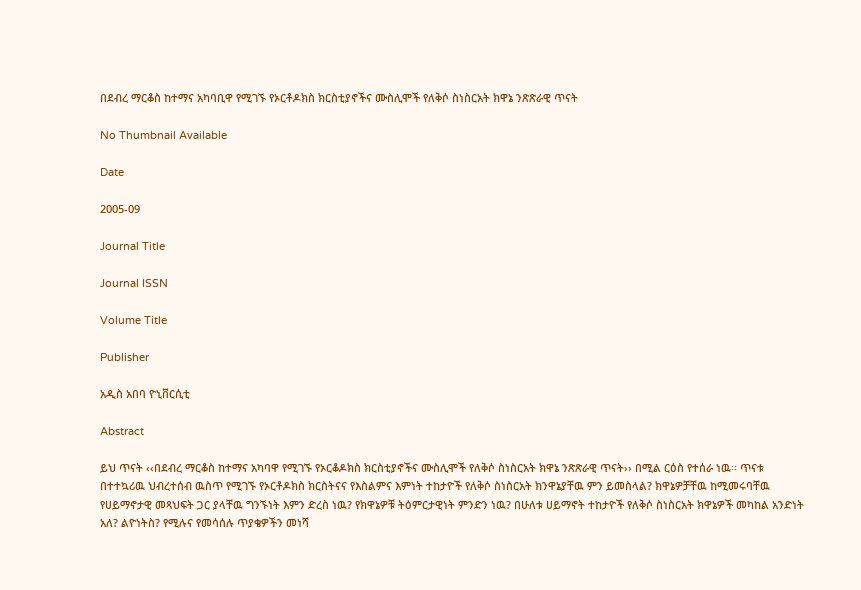በደብረ ማርቆስ ከተማና አካባቢዋ የሚገኙ የኦርቶዶክስ ክርስቲያኖችና ሙስሊሞች የለቅሶ ስነስርአት ክዋኔ ንጽጽራዊ ጥናት

No Thumbnail Available

Date

2005-09

Journal Title

Journal ISSN

Volume Title

Publisher

አዲስ አበባ ዮኒቨርሲቲ

Abstract

ይህ ጥናት ‹‹በደብረ ማርቆስ ከተማና አካባዋ የሚገኙ የኦርቆዶክስ ክርስቲያኖችና ሙስሊሞች የለቅሶ ስነስርአት ክዋኔ ንጽጽራዊ ጥናት›› በሚል ርዕስ የተሰራ ነዉ፡፡ ጥናቱ በተተኳሪዉ ህብረተሰብ ዉስጥ የሚገኙ የኦርቶዶክስ ክርስትናና የእስልምና እምነት ተከታዮች የለቅሶ ስነስርአት ክንዋኔያቸዉ ምን ይመስላል? ክዋኔዎቻቸዉ ከሚመሩባቸዉ የሀይማኖታዊ መጻህፍት ጋር ያላቸዉ ግንኙነት እምን ድረስ ነዉ? የክዋኔዎቹ ትዕምርታዊነት ምንድን ነዉ? በሁለቱ ሀይማኖት ተከታዮች የለቅሶ ስነስርአት ክዋኔዎች መካከል አንድነት አለ? ልዮነትስ? የሚሉና የመሳሰሉ ጥያቄዎችን መነሻ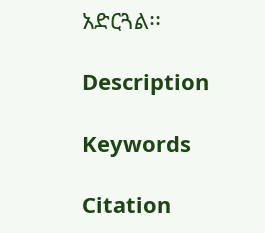አድርጓል፡፡

Description

Keywords

Citation